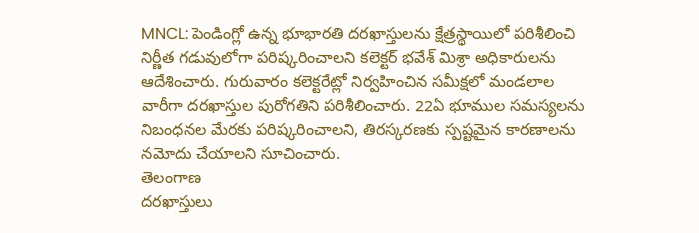MNCL: పెండింగ్లో ఉన్న భూభారతి దరఖాస్తులను క్షేత్రస్థాయిలో పరిశీలించి నిర్ణీత గడువులోగా పరిష్కరించాలని కలెక్టర్ భవేశ్ మిశ్రా అధికారులను ఆదేశించారు. గురువారం కలెక్టరేట్లో నిర్వహించిన సమీక్షలో మండలాల వారీగా దరఖాస్తుల పురోగతిని పరిశీలించారు. 22ఏ భూముల సమస్యలను నిబంధనల మేరకు పరిష్కరించాలని, తిరస్కరణకు స్పష్టమైన కారణాలను నమోదు చేయాలని సూచించారు.
తెలంగాణ
దరఖాస్తులు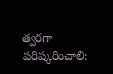త్వరగా పరిష్కరించాలి: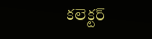కలెక్టర్